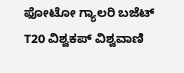ಫೋಟೋ ಗ್ಯಾಲರಿ ಬಜೆಟ್ T20 ವಿಶ್ವಕಪ್ ವಿಶ್ವವಾಣಿ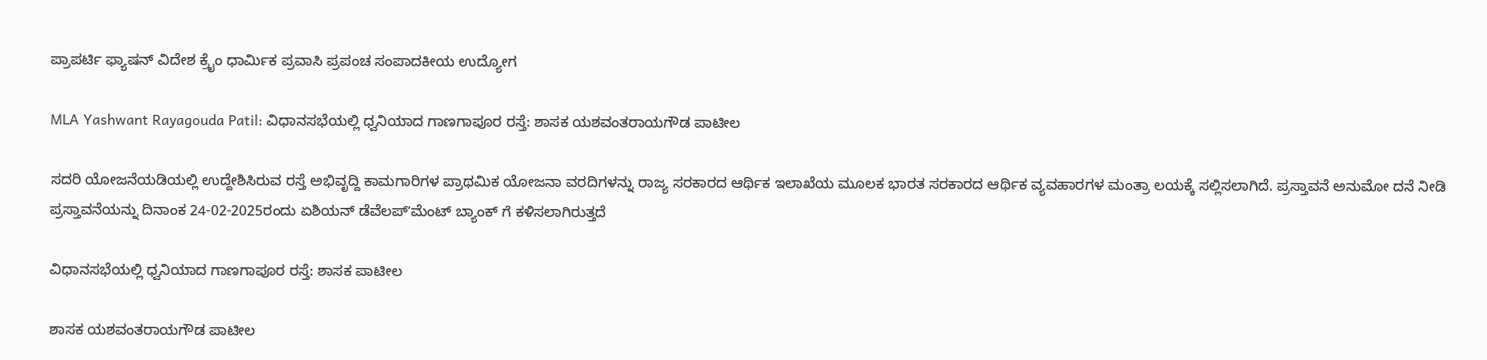ಪ್ರಾಪರ್ಟಿ ಫ್ಯಾಷನ್ ವಿದೇಶ ಕ್ರೈಂ ಧಾರ್ಮಿಕ ಪ್ರವಾಸಿ ಪ್ರಪಂಚ ಸಂಪಾದಕೀಯ ಉದ್ಯೋಗ

MLA Yashwant Rayagouda Patil: ವಿಧಾನಸಭೆಯಲ್ಲಿ ಧ್ವನಿಯಾದ ಗಾಣಗಾಪೂರ ರಸ್ತೆ: ಶಾಸಕ ಯಶವಂತರಾಯಗೌಡ ಪಾಟೀಲ

ಸದರಿ ಯೋಜನೆಯಡಿಯಲ್ಲಿ ಉದ್ದೇಶಿಸಿರುವ ರಸ್ತೆ ಅಭಿವೃದ್ದಿ ಕಾಮಗಾರಿಗಳ ಪ್ರಾಥಮಿಕ ಯೋಜನಾ ವರದಿಗಳನ್ನು ರಾಜ್ಯ ಸರಕಾರದ ಆರ್ಥಿಕ ಇಲಾಖೆಯ ಮೂಲಕ ಭಾರತ ಸರಕಾರದ ಆರ್ಥಿಕ ವ್ಯವಹಾರಗಳ ಮಂತ್ರಾ ಲಯಕ್ಕೆ ಸಲ್ಲಿಸಲಾಗಿದೆ. ಪ್ರಸ್ತಾವನೆ ಅನುಮೋ ದನೆ ನೀಡಿ ಪ್ರಸ್ತಾವನೆಯನ್ನು ದಿನಾಂಕ 24-02-2025ರಂದು ಏಶಿಯನ್ ಡೆವೆಲಪ್‌ʼಮೆಂಟ್ ಬ್ಯಾಂಕ್ ಗೆ ಕಳಿಸಲಾಗಿರುತ್ತದೆ

ವಿಧಾನಸಭೆಯಲ್ಲಿ ಧ್ವನಿಯಾದ ಗಾಣಗಾಪೂರ ರಸ್ತೆ: ಶಾಸಕ ಪಾಟೀಲ

ಶಾಸಕ ಯಶವಂತರಾಯಗೌಡ ಪಾಟೀಲ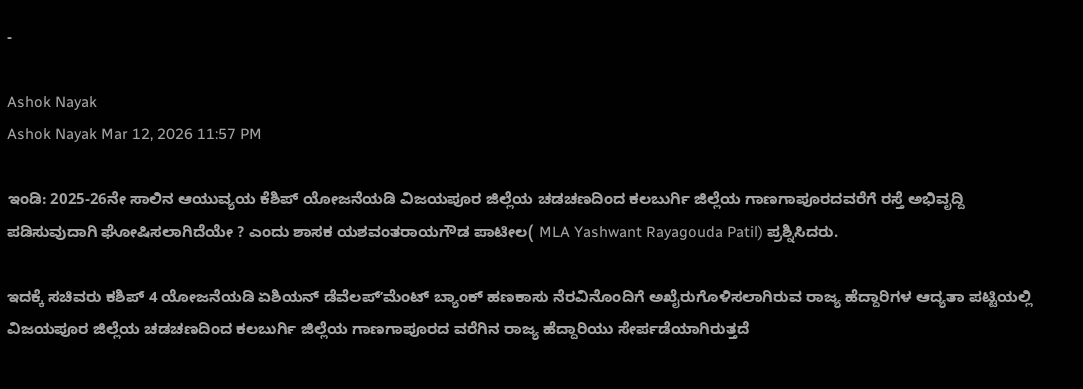-

Ashok Nayak
Ashok Nayak Mar 12, 2026 11:57 PM

ಇಂಡಿ: 2025-26ನೇ ಸಾಲಿನ ಆಯುವ್ಯಯ ಕೆಶಿಪ್ ಯೋಜನೆಯಡಿ ವಿಜಯಪೂರ ಜಿಲ್ಲೆಯ ಚಡಚಣದಿಂದ ಕಲಬುರ್ಗಿ ಜಿಲ್ಲೆಯ ಗಾಣಗಾಪೂರದವರೆಗೆ ರಸ್ತೆ ಅಭಿವೃದ್ದಿ ಪಡಿಸುವುದಾಗಿ ಘೋಷಿಸಲಾಗಿದೆಯೇ ? ಎಂದು ಶಾಸಕ ಯಶವಂತರಾಯಗೌಡ ಪಾಟೀಲ( MLA Yashwant Rayagouda Patil) ಪ್ರಶ್ನಿಸಿದರು.

ಇದಕ್ಕೆ ಸಚಿವರು ಕಶಿಪ್ 4 ಯೋಜನೆಯಡಿ ಏಶಿಯನ್ ಡೆವೆಲಪ್‌ʼಮೆಂಟ್ ಬ್ಯಾಂಕ್ ಹಣಕಾಸು ನೆರವಿನೊಂದಿಗೆ ಅಖೈರುಗೊಳಿಸಲಾಗಿರುವ ರಾಜ್ಯ ಹೆದ್ದಾರಿಗಳ ಆದ್ಯತಾ ಪಟ್ಟಿಯಲ್ಲಿ ವಿಜಯಪೂರ ಜಿಲ್ಲೆಯ ಚಡಚಣದಿಂದ ಕಲಬುರ್ಗಿ ಜಿಲ್ಲೆಯ ಗಾಣಗಾಪೂರದ ವರೆಗಿನ ರಾಜ್ಯ ಹೆದ್ದಾರಿಯು ಸೇರ್ಪಡೆಯಾಗಿರುತ್ತದೆ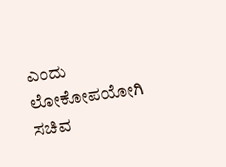ಎಂದು ಲೋಕೋಪಯೋಗಿ ಸಚಿವ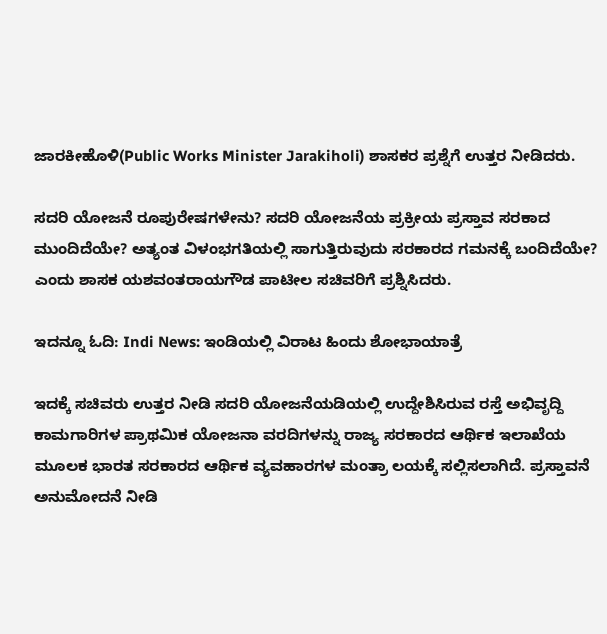ಜಾರಕೀಹೊಳಿ(Public Works Minister Jarakiholi) ಶಾಸಕರ ಪ್ರಶ್ನೆಗೆ ಉತ್ತರ ನೀಡಿದರು.

ಸದರಿ ಯೋಜನೆ ರೂಪುರೇಷಗಳೇನು? ಸದರಿ ಯೋಜನೆಯ ಪ್ರಕ್ರೀಯ ಪ್ರಸ್ತಾವ ಸರಕಾದ ಮುಂದಿದೆಯೇ? ಅತ್ಯಂತ ವಿಳಂಭಗತಿಯಲ್ಲಿ ಸಾಗುತ್ತಿರುವುದು ಸರಕಾರದ ಗಮನಕ್ಕೆ ಬಂದಿದೆಯೇ? ಎಂದು ಶಾಸಕ ಯಶವಂತರಾಯಗೌಡ ಪಾಟೀಲ ಸಚಿವರಿಗೆ ಪ್ರಶ್ನಿಸಿದರು.

ಇದನ್ನೂ ಓದಿ: Indi News: ಇಂಡಿಯಲ್ಲಿ ವಿರಾಟ ಹಿಂದು ಶೋಭಾಯಾತ್ರೆ

ಇದಕ್ಕೆ ಸಚಿವರು ಉತ್ತರ ನೀಡಿ ಸದರಿ ಯೋಜನೆಯಡಿಯಲ್ಲಿ ಉದ್ದೇಶಿಸಿರುವ ರಸ್ತೆ ಅಭಿವೃದ್ದಿ ಕಾಮಗಾರಿಗಳ ಪ್ರಾಥಮಿಕ ಯೋಜನಾ ವರದಿಗಳನ್ನು ರಾಜ್ಯ ಸರಕಾರದ ಆರ್ಥಿಕ ಇಲಾಖೆಯ ಮೂಲಕ ಭಾರತ ಸರಕಾರದ ಆರ್ಥಿಕ ವ್ಯವಹಾರಗಳ ಮಂತ್ರಾ ಲಯಕ್ಕೆ ಸಲ್ಲಿಸಲಾಗಿದೆ. ಪ್ರಸ್ತಾವನೆ ಅನುಮೋದನೆ ನೀಡಿ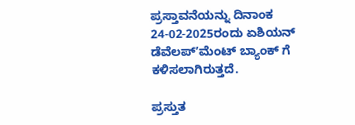ಪ್ರಸ್ತಾವನೆಯನ್ನು ದಿನಾಂಕ 24-02-2025ರಂದು ಏಶಿಯನ್ ಡೆವೆಲಪ್‌ʼಮೆಂಟ್ ಬ್ಯಾಂಕ್ ಗೆ ಕಳಿಸಲಾಗಿರುತ್ತದೆ.

ಪ್ರಸ್ತುತ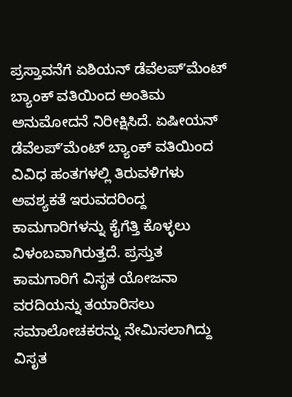ಪ್ರಸ್ತಾವನೆಗೆ ಏಶಿಯನ್ ಡೆವೆಲಪ್‌ʼಮೆಂಟ್ ಬ್ಯಾಂಕ್ ವತಿಯಿಂದ ಅಂತಿಮ ಅನುಮೋದನೆ ನಿರೀಕ್ಷಿಸಿದೆ. ಏಷೀಯನ್ ಡೆವೆಲಪ್‌ʼಮೆಂಟ್ ಬ್ಯಾಂಕ್ ವತಿಯಿಂದ ವಿವಿಧ ಹಂತಗಳಲ್ಲಿ ತಿರುವಳಿಗಳು ಅವಶ್ಯಕತೆ ಇರುವದರಿಂದ್ದ ಕಾಮಗಾರಿಗಳನ್ನು ಕೈಗೆತ್ತಿ ಕೊಳ್ಳಲು ವಿಳಂಬವಾಗಿರುತ್ತದೆ. ಪ್ರಸ್ತುತ ಕಾಮಗಾರಿಗೆ ವಿಸೃತ ಯೋಜನಾ ವರದಿಯನ್ನು ತಯಾರಿಸಲು ಸಮಾಲೋಚಕರನ್ನು ನೇಮಿಸಲಾಗಿದ್ದು ವಿಸೃತ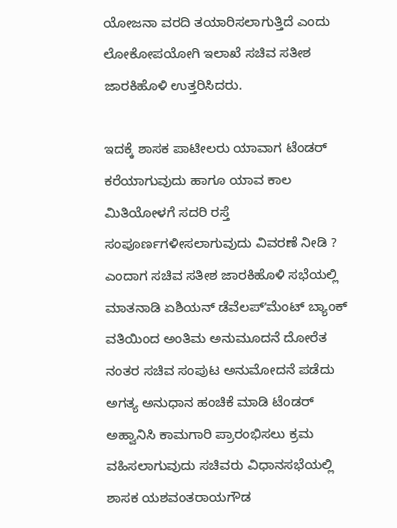ಯೋಜನಾ ವರದಿ ತಯಾರಿಸಲಾಗುತ್ತಿದೆ ಎಂದು ಲೋಕೋಪಯೋಗಿ ಇಲಾಖೆ ಸಚಿವ ಸತೀಶ ಜಾರಕಿಹೊಳಿ ಉತ್ತರಿಸಿದರು.

ಇದಕ್ಕೆ ಶಾಸಕ ಪಾಟೀಲರು ಯಾವಾಗ ಟೆಂಡರ್ ಕರೆಯಾಗುವುದು ಹಾಗೂ ಯಾವ ಕಾಲ ಮಿತಿಯೋಳಗೆ ಸದರಿ ರಸ್ತೆ ಸಂಪೂರ್ಣಗಳೀಸಲಾಗುವುದು ವಿವರಣೆ ನೀಡಿ ? ಎಂದಾಗ ಸಚಿವ ಸತೀಶ ಜಾರಕಿಹೊಳಿ ಸಭೆಯಲ್ಲಿ ಮಾತನಾಡಿ ಏಶಿಯನ್ ಡೆವೆಲಪ್‌ʼಮೆಂಟ್ ಬ್ಯಾಂಕ್ ವತಿಯಿಂದ ಅಂತಿಮ ಅನುಮೂದನೆ ದೋರೆತ ನಂತರ ಸಚಿವ ಸಂಪುಟ ಅನುಮೋದನೆ ಪಡೆದು ಅಗತ್ಯ ಅನುಧಾನ ಹಂಚಿಕೆ ಮಾಡಿ ಟೆಂಡರ್ ಅಹ್ವಾನಿಸಿ ಕಾಮಗಾರಿ ಪ್ರಾರಂಭಿಸಲು ಕ್ರಮ ವಹಿಸಲಾಗುವುದು ಸಚಿವರು ವಿಧಾನಸಭೆಯಲ್ಲಿ ಶಾಸಕ ಯಶವಂತರಾಯಗೌಡ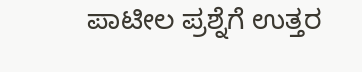ಪಾಟೀಲ ಪ್ರಶ್ನೆಗೆ ಉತ್ತರ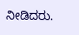ನೀಡಿದರು.